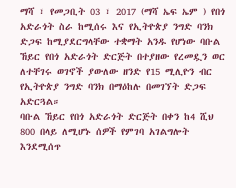ማሻ ፣ የመጋቢት 03 ፣ 2017 (ማሻ ኤፍ ኤም ) የበጎ አድራጎት ስራ ከሚሰሩ እና የኢትዮጵያ ንግድ ባንክ ድጋፍ ከሚያደርግላቸው ተቋማት አንዱ የሆነው ባቡል ኸይር የበጎ አድራጎት ድርጅት በተያዘው የረመዷን ወር ለተቸገሩ ወገኖች ያውለው ዘንድ የ15 ሚሊዮን ብር የኢትዮጵያ ንግድ ባንክ በማዕከሉ በመገኘት ድጋፍ አድርጓል።
ባቡል ኸይር የበጎ አድራጎት ድርጅት በቀን ከ4 ሺህ 800 በላይ ለሚሆኑ ሰዎች የምገባ አገልግሎት እንደሚሰጥ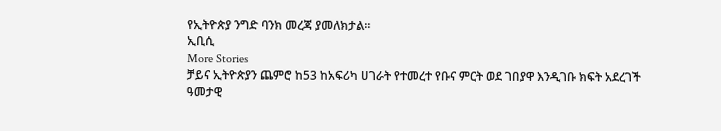የኢትዮጵያ ንግድ ባንክ መረጃ ያመለክታል።
ኢቢሲ
More Stories
ቻይና ኢትዮጵያን ጨምሮ ከ53 ከአፍሪካ ሀገራት የተመረተ የቡና ምርት ወደ ገበያዋ እንዲገቡ ክፍት አደረገች
ዓመታዊ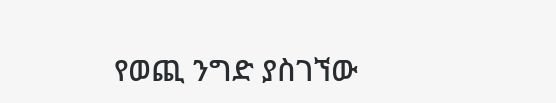የወጪ ንግድ ያስገኘው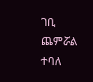ገቢ ጨምሯል ተባለ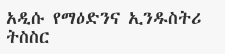አዲሱ የማዕድንና ኢንዱስትሪ ትስስር